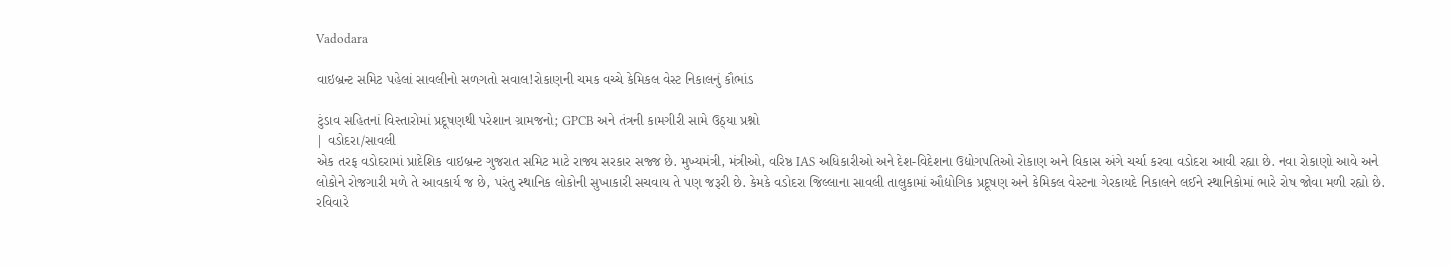Vadodara

વાઇબ્રન્ટ સમિટ પહેલાં સાવલીનો સળગતો સવાલ!રોકાણની ચમક વચ્ચે કેમિકલ વેસ્ટ નિકાલનું કૌભાંડ

ટુંડાવ સહિતનાં વિસ્તારોમાં પ્રદૂષણથી પરેશાન ગ્રામજનો; GPCB અને તંત્રની કામગીરી સામે ઉઠ્યા પ્રશ્નો
| વડોદરા/સાવલી
એક તરફ વડોદરામાં પ્રાદેશિક વાઇબ્રન્ટ ગુજરાત સમિટ માટે રાજ્ય સરકાર સજ્જ છે. મુખ્યમંત્રી, મંત્રીઓ, વરિષ્ઠ IAS અધિકારીઓ અને દેશ-વિદેશના ઉદ્યોગપતિઓ રોકાણ અને વિકાસ અંગે ચર્ચા કરવા વડોદરા આવી રહ્યા છે. નવા રોકાણો આવે અને લોકોને રોજગારી મળે તે આવકાર્ય જ છે, પરંતુ સ્થાનિક લોકોની સુખાકારી સચવાય તે પણ જરૂરી છે. કેમકે વડોદરા જિલ્લાના સાવલી તાલુકામાં ઔદ્યોગિક પ્રદૂષણ અને કેમિકલ વેસ્ટના ગેરકાયદે નિકાલને લઈને સ્થાનિકોમાં ભારે રોષ જોવા મળી રહ્યો છે.
રવિવારે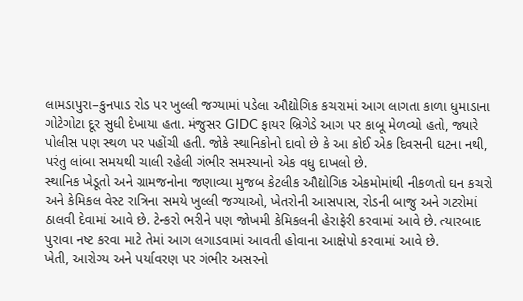લામડાપુરા–કુનપાડ રોડ પર ખુલ્લી જગ્યામાં પડેલા ઔદ્યોગિક કચરામાં આગ લાગતા કાળા ધુમાડાના ગોટેગોટા દૂર સુધી દેખાયા હતા. મંજુસર GIDC ફાયર બ્રિગેડે આગ પર કાબૂ મેળવ્યો હતો, જ્યારે પોલીસ પણ સ્થળ પર પહોંચી હતી. જોકે સ્થાનિકોનો દાવો છે કે આ કોઈ એક દિવસની ઘટના નથી, પરંતુ લાંબા સમયથી ચાલી રહેલી ગંભીર સમસ્યાનો એક વધુ દાખલો છે.
સ્થાનિક ખેડૂતો અને ગ્રામજનોના જણાવ્યા મુજબ કેટલીક ઔદ્યોગિક એકમોમાંથી નીકળતો ઘન કચરો અને કેમિકલ વેસ્ટ રાત્રિના સમયે ખુલ્લી જગ્યાઓ, ખેતરોની આસપાસ, રોડની બાજુ અને ગટરોમાં ઠાલવી દેવામાં આવે છે. ટેન્કરો ભરીને પણ જોખમી કેમિકલની હેરાફેરી કરવામાં આવે છે. ત્યારબાદ પુરાવા નષ્ટ કરવા માટે તેમાં આગ લગાડવામાં આવતી હોવાના આક્ષેપો કરવામાં આવે છે.
ખેતી, આરોગ્ય અને પર્યાવરણ પર ગંભીર અસરનો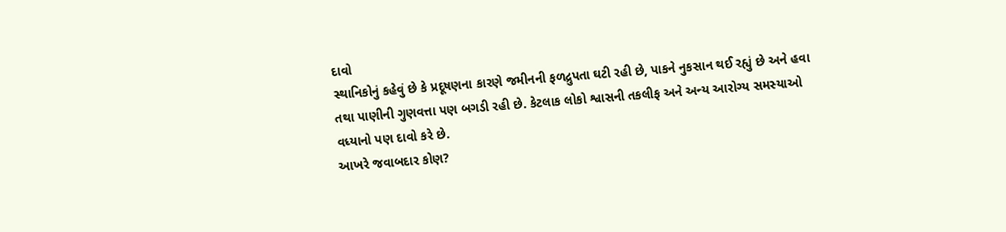દાવો
સ્થાનિકોનું કહેવું છે કે પ્રદૂષણના કારણે જમીનની ફળદ્રુપતા ઘટી રહી છે, પાકને નુકસાન થઈ રહ્યું છે અને હવા તથા પાણીની ગુણવત્તા પણ બગડી રહી છે. કેટલાક લોકો શ્વાસની તકલીફ અને અન્ય આરોગ્ય સમસ્યાઓ વધ્યાનો પણ દાવો કરે છે.
આખરે જવાબદાર કોણ?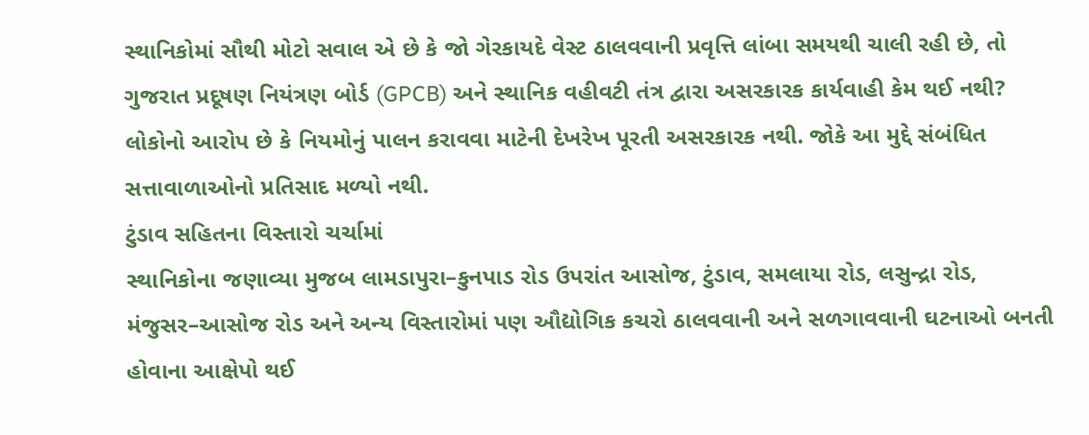સ્થાનિકોમાં સૌથી મોટો સવાલ એ છે કે જો ગેરકાયદે વેસ્ટ ઠાલવવાની પ્રવૃત્તિ લાંબા સમયથી ચાલી રહી છે, તો ગુજરાત પ્રદૂષણ નિયંત્રણ બોર્ડ (GPCB) અને સ્થાનિક વહીવટી તંત્ર દ્વારા અસરકારક કાર્યવાહી કેમ થઈ નથી? લોકોનો આરોપ છે કે નિયમોનું પાલન કરાવવા માટેની દેખરેખ પૂરતી અસરકારક નથી. જોકે આ મુદ્દે સંબંધિત સત્તાવાળાઓનો પ્રતિસાદ મળ્યો નથી.
ટુંડાવ સહિતના વિસ્તારો ચર્ચામાં
સ્થાનિકોના જણાવ્યા મુજબ લામડાપુરા–કુનપાડ રોડ ઉપરાંત આસોજ, ટુંડાવ, સમલાયા રોડ, લસુન્દ્રા રોડ, મંજુસર–આસોજ રોડ અને અન્ય વિસ્તારોમાં પણ ઔદ્યોગિક કચરો ઠાલવવાની અને સળગાવવાની ઘટનાઓ બનતી હોવાના આક્ષેપો થઈ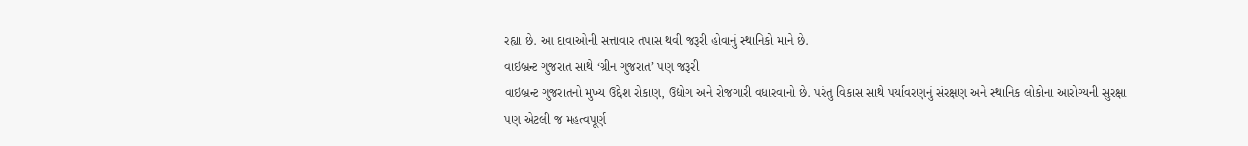રહ્યા છે. આ દાવાઓની સત્તાવાર તપાસ થવી જરૂરી હોવાનું સ્થાનિકો માને છે.
વાઇબ્રન્ટ ગુજરાત સાથે ‘ગ્રીન ગુજરાત’ પણ જરૂરી
વાઇબ્રન્ટ ગુજરાતનો મુખ્ય ઉદ્દેશ રોકાણ, ઉદ્યોગ અને રોજગારી વધારવાનો છે. પરંતુ વિકાસ સાથે પર્યાવરણનું સંરક્ષણ અને સ્થાનિક લોકોના આરોગ્યની સુરક્ષા પણ એટલી જ મહત્વપૂર્ણ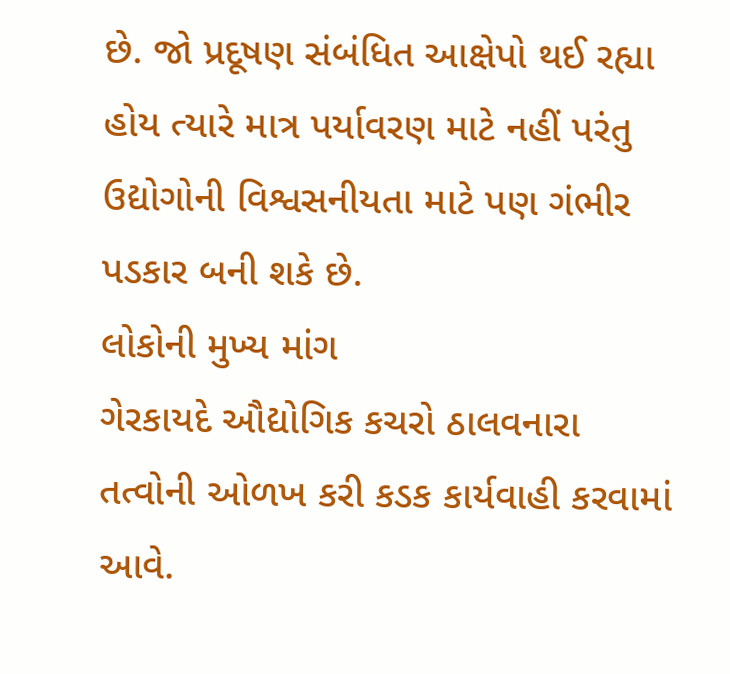છે. જો પ્રદૂષણ સંબંધિત આક્ષેપો થઈ રહ્યા હોય ત્યારે માત્ર પર્યાવરણ માટે નહીં પરંતુ ઉદ્યોગોની વિશ્વસનીયતા માટે પણ ગંભીર પડકાર બની શકે છે.
લોકોની મુખ્ય માંગ
ગેરકાયદે ઔદ્યોગિક કચરો ઠાલવનારા તત્વોની ઓળખ કરી કડક કાર્યવાહી કરવામાં આવે.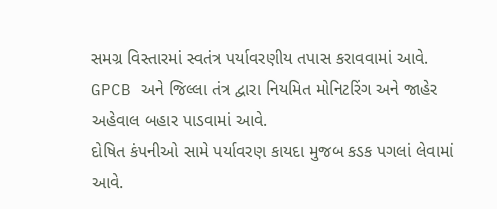સમગ્ર વિસ્તારમાં સ્વતંત્ર પર્યાવરણીય તપાસ કરાવવામાં આવે.
GPCB અને જિલ્લા તંત્ર દ્વારા નિયમિત મોનિટરિંગ અને જાહેર અહેવાલ બહાર પાડવામાં આવે.
દોષિત કંપનીઓ સામે પર્યાવરણ કાયદા મુજબ કડક પગલાં લેવામાં આવે.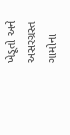ખેડૂતો અને અસરગ્રસ્ત ગામોના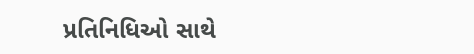પ્રતિનિધિઓ સાથે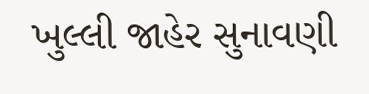ખુલ્લી જાહેર સુનાવણી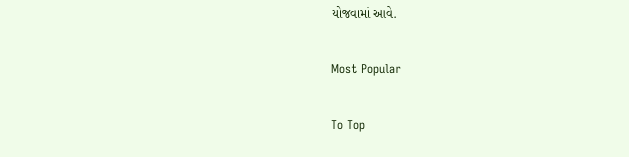યોજવામાં આવે.

Most Popular

To Top